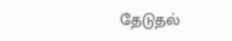தேடுதல்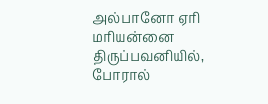அல்பானோ ஏரி மரியன்னை திருப்பவனியில், போரால்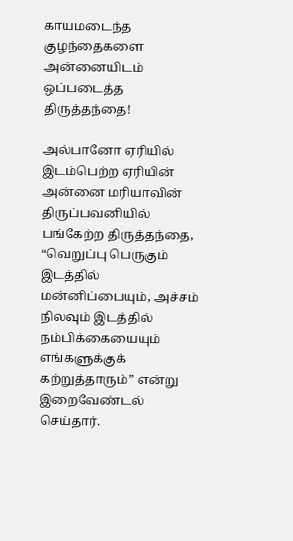காயமடைந்த குழந்தைகளை அன்னையிடம் ஒப்படைத்த திருத்தந்தை!

அல்பானோ ஏரியில் இடம்பெற்ற ஏரியின் அன்னை மரியாவின் திருப்பவனியில் பங்கேற்ற திருத்தந்தை, “வெறுப்பு பெருகும் இடத்தில் மன்னிப்பையும், அச்சம் நிலவும் இடத்தில் நம்பிக்கையையும் எங்களுக்குக் கற்றுத்தாரும்” என்று இறைவேண்டல் செய்தார்.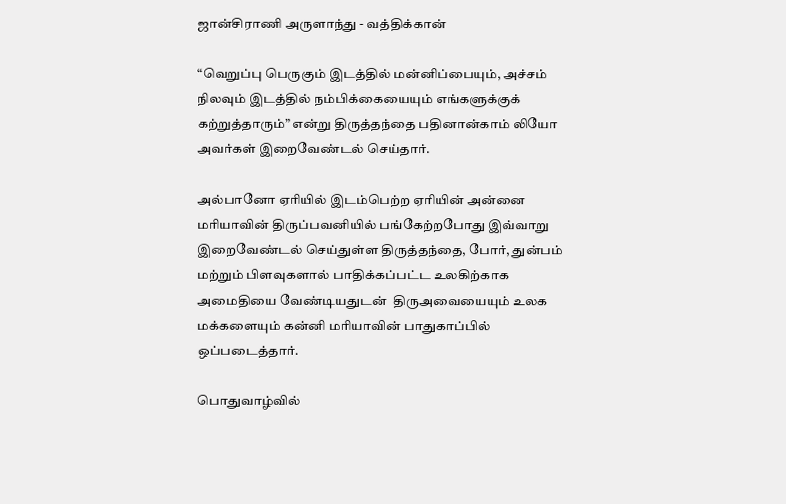ஜான்சிராணி அருளாந்து - வத்திக்கான்

“வெறுப்பு பெருகும் இடத்தில் மன்னிப்பையும், அச்சம் நிலவும் இடத்தில் நம்பிக்கையையும் எங்களுக்குக் கற்றுத்தாரும்” என்று திருத்தந்தை பதினான்காம் லியோ அவர்கள் இறைவேண்டல் செய்தார்.

அல்பானோ ஏரியில் இடம்பெற்ற ஏரியின் அன்னை மரியாவின் திருப்பவனியில் பங்கேற்றபோது இவ்வாறு இறைவேண்டல் செய்துள்ள திருத்தந்தை, போர், துன்பம் மற்றும் பிளவுகளால் பாதிக்கப்பட்ட உலகிற்காக அமைதியை வேண்டியதுடன்  திருஅவையையும் உலக மக்களையும் கன்னி மரியாவின் பாதுகாப்பில் ஒப்படைத்தார்.

பொதுவாழ்வில்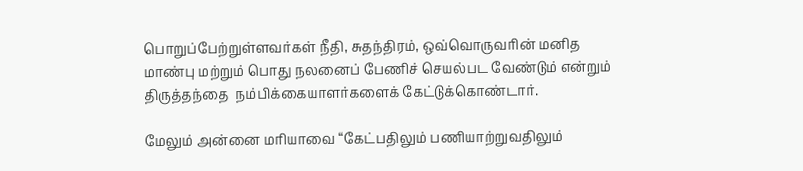பொறுப்பேற்றுள்ளவர்கள் நீதி, சுதந்திரம், ஒவ்வொருவரின் மனித மாண்பு மற்றும் பொது நலனைப் பேணிச் செயல்பட வேண்டும் என்றும் திருத்தந்தை  நம்பிக்கையாளர்களைக் கேட்டுக்கொண்டார்.

மேலும் அன்னை மரியாவை “கேட்பதிலும் பணியாற்றுவதிலும்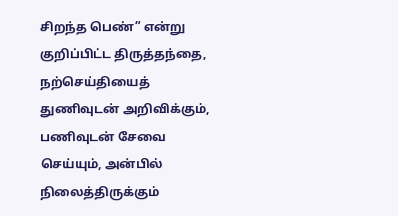சிறந்த பெண்” என்று குறிப்பிட்ட திருத்தந்தை, நற்செய்தியைத் துணிவுடன் அறிவிக்கும், பணிவுடன் சேவை செய்யும், அன்பில் நிலைத்திருக்கும்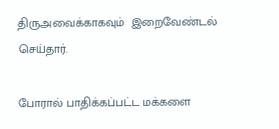திருஅவைக்காகவும்  இறைவேண்டல் செய்தார்.

போரால் பாதிக்கப்பட்ட மக்களை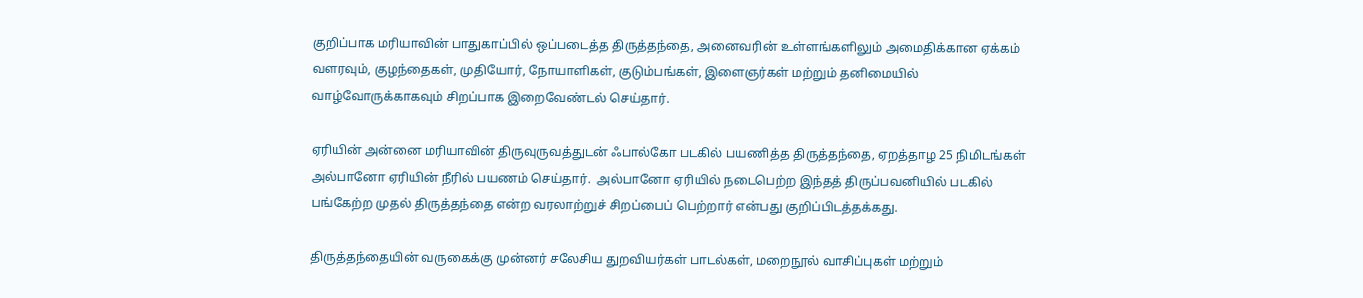குறிப்பாக மரியாவின் பாதுகாப்பில் ஒப்படைத்த திருத்தந்தை, அனைவரின் உள்ளங்களிலும் அமைதிக்கான ஏக்கம் வளரவும், குழந்தைகள், முதியோர், நோயாளிகள், குடும்பங்கள், இளைஞர்கள் மற்றும் தனிமையில் வாழ்வோருக்காகவும் சிறப்பாக இறைவேண்டல் செய்தார்.

ஏரியின் அன்னை மரியாவின் திருவுருவத்துடன் ஃபால்கோ படகில் பயணித்த திருத்தந்தை, ஏறத்தாழ 25 நிமிடங்கள் அல்பானோ ஏரியின் நீரில் பயணம் செய்தார்.  அல்பானோ ஏரியில் நடைபெற்ற இந்தத் திருப்பவனியில் படகில் பங்கேற்ற முதல் திருத்தந்தை என்ற வரலாற்றுச் சிறப்பைப் பெற்றார் என்பது குறிப்பிடத்தக்கது.

திருத்தந்தையின் வருகைக்கு முன்னர் சலேசிய துறவியர்கள் பாடல்கள், மறைநூல் வாசிப்புகள் மற்றும்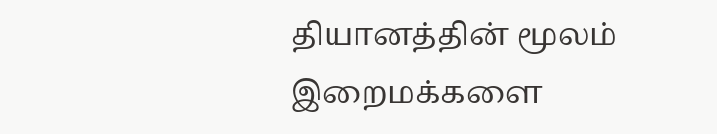தியானத்தின் மூலம் இறைமக்களை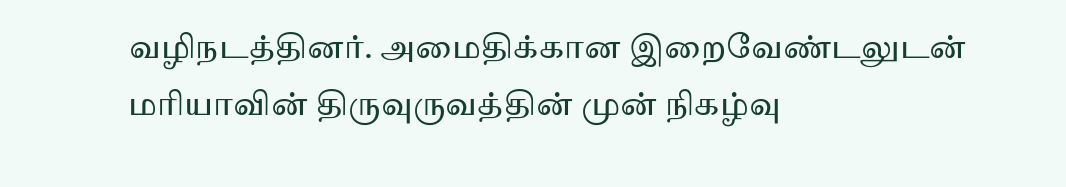வழிநடத்தினர். அமைதிக்கான இறைவேண்டலுடன் மரியாவின் திருவுருவத்தின் முன் நிகழ்வு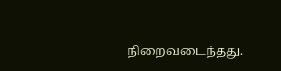நிறைவடைந்தது.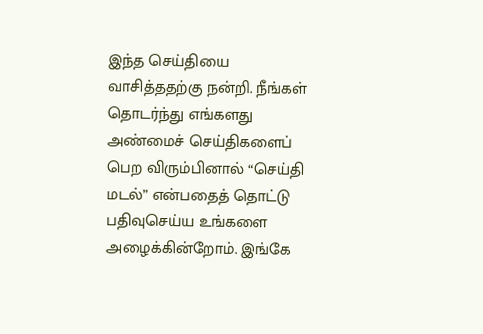இந்த செய்தியை வாசித்ததற்கு நன்றி. நீங்கள் தொடர்ந்து எங்களது அண்மைச் செய்திகளைப் பெற விரும்பினால் “செய்தி மடல்” என்பதைத் தொட்டு பதிவுசெய்ய உங்களை அழைக்கின்றோம். இங்கே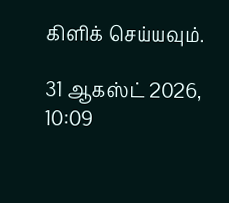கிளிக் செய்யவும்.

31 ஆகஸ்ட் 2026, 10:09